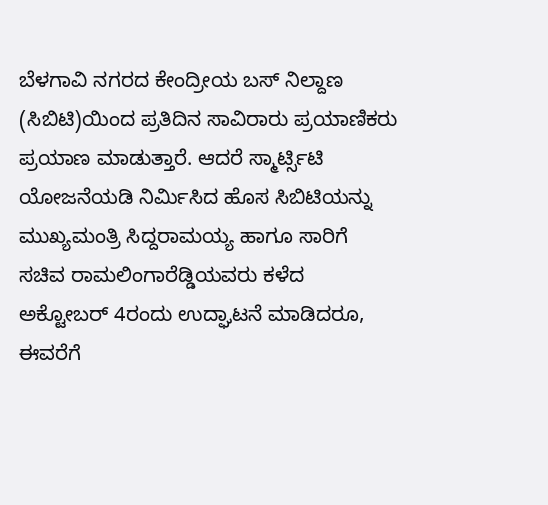ಬೆಳಗಾವಿ ನಗರದ ಕೇಂದ್ರೀಯ ಬಸ್ ನಿಲ್ದಾಣ (ಸಿಬಿಟಿ)ಯಿಂದ ಪ್ರತಿದಿನ ಸಾವಿರಾರು ಪ್ರಯಾಣಿಕರು ಪ್ರಯಾಣ ಮಾಡುತ್ತಾರೆ. ಆದರೆ ಸ್ಮಾರ್ಟ್ಸಿಟಿ ಯೋಜನೆಯಡಿ ನಿರ್ಮಿಸಿದ ಹೊಸ ಸಿಬಿಟಿಯನ್ನು ಮುಖ್ಯಮಂತ್ರಿ ಸಿದ್ದರಾಮಯ್ಯ ಹಾಗೂ ಸಾರಿಗೆ ಸಚಿವ ರಾಮಲಿಂಗಾರೆಡ್ಡಿಯವರು ಕಳೆದ ಅಕ್ಟೋಬರ್ 4ರಂದು ಉದ್ಘಾಟನೆ ಮಾಡಿದರೂ, ಈವರೆಗೆ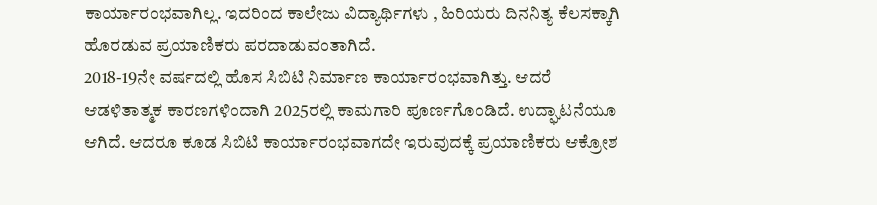ಕಾರ್ಯಾರಂಭವಾಗಿಲ್ಲ. ಇದರಿಂದ ಕಾಲೇಜು ವಿದ್ಯಾರ್ಥಿಗಳು , ಹಿರಿಯರು ದಿನನಿತ್ಯ ಕೆಲಸಕ್ಕಾಗಿ ಹೊರಡುವ ಪ್ರಯಾಣಿಕರು ಪರದಾಡುವಂತಾಗಿದೆ.
2018-19ನೇ ವರ್ಷದಲ್ಲಿ ಹೊಸ ಸಿಬಿಟಿ ನಿರ್ಮಾಣ ಕಾರ್ಯಾರಂಭವಾಗಿತ್ತು. ಆದರೆ ಆಡಳಿತಾತ್ಮಕ ಕಾರಣಗಳಿಂದಾಗಿ 2025ರಲ್ಲಿ ಕಾಮಗಾರಿ ಪೂರ್ಣಗೊಂಡಿದೆ. ಉದ್ಘಾಟನೆಯೂ ಆಗಿದೆ. ಆದರೂ ಕೂಡ ಸಿಬಿಟಿ ಕಾರ್ಯಾರಂಭವಾಗದೇ ಇರುವುದಕ್ಕೆ ಪ್ರಯಾಣಿಕರು ಆಕ್ರೋಶ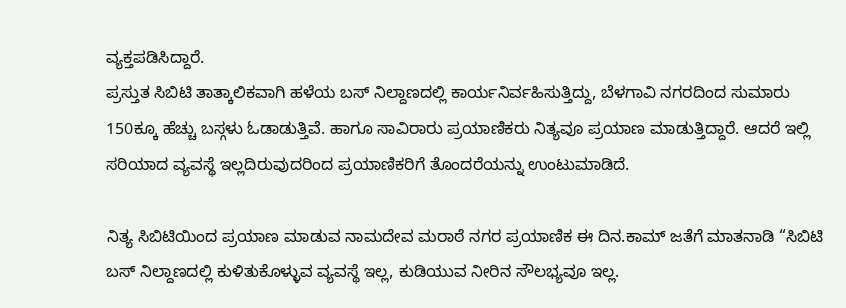ವ್ಯಕ್ತಪಡಿಸಿದ್ದಾರೆ.
ಪ್ರಸ್ತುತ ಸಿಬಿಟಿ ತಾತ್ಕಾಲಿಕವಾಗಿ ಹಳೆಯ ಬಸ್ ನಿಲ್ದಾಣದಲ್ಲಿ ಕಾರ್ಯನಿರ್ವಹಿಸುತ್ತಿದ್ದು, ಬೆಳಗಾವಿ ನಗರದಿಂದ ಸುಮಾರು 150ಕ್ಕೂ ಹೆಚ್ಚು ಬಸ್ಗಳು ಓಡಾಡುತ್ತಿವೆ. ಹಾಗೂ ಸಾವಿರಾರು ಪ್ರಯಾಣಿಕರು ನಿತ್ಯವೂ ಪ್ರಯಾಣ ಮಾಡುತ್ತಿದ್ದಾರೆ. ಆದರೆ ಇಲ್ಲಿ ಸರಿಯಾದ ವ್ಯವಸ್ಥೆ ಇಲ್ಲದಿರುವುದರಿಂದ ಪ್ರಯಾಣಿಕರಿಗೆ ತೊಂದರೆಯನ್ನು ಉಂಟುಮಾಡಿದೆ.

ನಿತ್ಯ ಸಿಬಿಟಿಯಿಂದ ಪ್ರಯಾಣ ಮಾಡುವ ನಾಮದೇವ ಮರಾಠೆ ನಗರ ಪ್ರಯಾಣಿಕ ಈ ದಿನ.ಕಾಮ್ ಜತೆಗೆ ಮಾತನಾಡಿ “ಸಿಬಿಟಿ ಬಸ್ ನಿಲ್ದಾಣದಲ್ಲಿ ಕುಳಿತುಕೊಳ್ಳುವ ವ್ಯವಸ್ಥೆ ಇಲ್ಲ, ಕುಡಿಯುವ ನೀರಿನ ಸೌಲಭ್ಯವೂ ಇಲ್ಲ.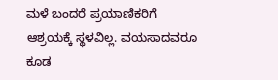ಮಳೆ ಬಂದರೆ ಪ್ರಯಾಣಿಕರಿಗೆ ಆಶ್ರಯಕ್ಕೆ ಸ್ಥಳವಿಲ್ಲ. ವಯಸಾದವರೂ ಕೂಡ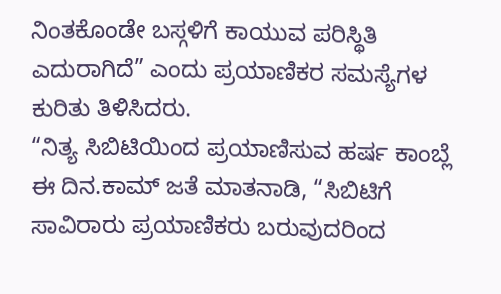ನಿಂತಕೊಂಡೇ ಬಸ್ಗಳಿಗೆ ಕಾಯುವ ಪರಿಸ್ಥಿತಿ ಎದುರಾಗಿದೆ” ಎಂದು ಪ್ರಯಾಣಿಕರ ಸಮಸ್ಯೆಗಳ ಕುರಿತು ತಿಳಿಸಿದರು.
“ನಿತ್ಯ ಸಿಬಿಟಿಯಿಂದ ಪ್ರಯಾಣಿಸುವ ಹರ್ಷ ಕಾಂಬ್ಲೆ ಈ ದಿನ.ಕಾಮ್ ಜತೆ ಮಾತನಾಡಿ, “ಸಿಬಿಟಿಗೆ ಸಾವಿರಾರು ಪ್ರಯಾಣಿಕರು ಬರುವುದರಿಂದ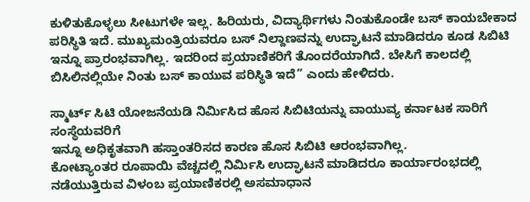ಕುಳಿತುಕೊಳ್ಳಲು ಸೀಟುಗಳೇ ಇಲ್ಲ. ಹಿರಿಯರು, ವಿದ್ಯಾರ್ಥಿಗಳು ನಿಂತುಕೊಂಡೇ ಬಸ್ ಕಾಯಬೇಕಾದ ಪರಿಸ್ಥಿತಿ ಇದೆ. ಮುಖ್ಯಮಂತ್ರಿಯವರೂ ಬಸ್ ನಿಲ್ದಾಣವನ್ನು ಉದ್ಘಾಟನೆ ಮಾಡಿದರೂ ಕೂಡ ಸಿಬಿಟಿ ಇನ್ನೂ ಪ್ರಾರಂಭವಾಗಿಲ್ಲ. ಇದರಿಂದ ಪ್ರಯಾಣಿಕರಿಗೆ ತೊಂದರೆಯಾಗಿದೆ. ಬೇಸಿಗೆ ಕಾಲದಲ್ಲಿ ಬಿಸಿಲಿನಲ್ಲಿಯೇ ನಿಂತು ಬಸ್ ಕಾಯುವ ಪರಿಸ್ಥಿತಿ ಇದೆ” ಎಂದು ಹೇಳಿದರು.

ಸ್ಮಾರ್ಟ್ ಸಿಟಿ ಯೋಜನೆಯಡಿ ನಿರ್ಮಿಸಿದ ಹೊಸ ಸಿಬಿಟಿಯನ್ನು ವಾಯುವ್ಯ ಕರ್ನಾಟಕ ಸಾರಿಗೆ ಸಂಸ್ಥೆಯವರಿಗೆ
ಇನ್ನೂ ಅಧಿಕೃತವಾಗಿ ಹಸ್ತಾಂತರಿಸದ ಕಾರಣ ಹೊಸ ಸಿಬಿಟಿ ಆರಂಭವಾಗಿಲ್ಲ.
ಕೋಟ್ಯಾಂತರ ರೂಪಾಯಿ ವೆಚ್ಚದಲ್ಲಿ ನಿರ್ಮಿಸಿ ಉದ್ಘಾಟನೆ ಮಾಡಿದರೂ ಕಾರ್ಯಾರಂಭದಲ್ಲಿ ನಡೆಯುತ್ತಿರುವ ವಿಳಂಬ ಪ್ರಯಾಣಿಕರಲ್ಲಿ ಅಸಮಾಧಾನ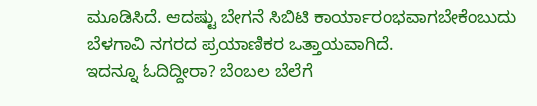ಮೂಡಿಸಿದೆ. ಆದಷ್ಟು ಬೇಗನೆ ಸಿಬಿಟಿ ಕಾರ್ಯಾರಂಭವಾಗಬೇಕೆಂಬುದು ಬೆಳಗಾವಿ ನಗರದ ಪ್ರಯಾಣಿಕರ ಒತ್ತಾಯವಾಗಿದೆ.
ಇದನ್ನೂ ಓದಿದ್ದೀರಾ? ಬೆಂಬಲ ಬೆಲೆಗೆ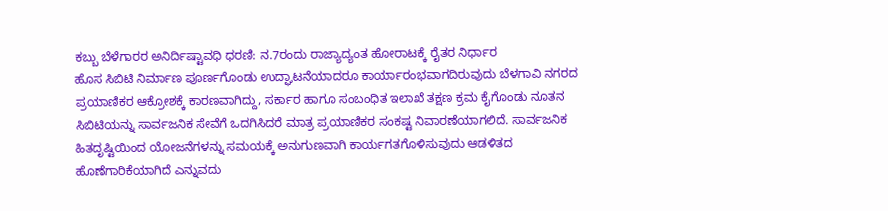ಕಬ್ಬು ಬೆಳೆಗಾರರ ಅನಿರ್ದಿಷ್ಟಾವಧಿ ಧರಣಿ: ನ.7ರಂದು ರಾಜ್ಯಾದ್ಯಂತ ಹೋರಾಟಕ್ಕೆ ರೈತರ ನಿರ್ಧಾರ
ಹೊಸ ಸಿಬಿಟಿ ನಿರ್ಮಾಣ ಪೂರ್ಣಗೊಂಡು ಉದ್ಘಾಟನೆಯಾದರೂ ಕಾರ್ಯಾರಂಭವಾಗದಿರುವುದು ಬೆಳಗಾವಿ ನಗರದ ಪ್ರಯಾಣಿಕರ ಆಕ್ರೋಶಕ್ಕೆ ಕಾರಣವಾಗಿದ್ದು, ಸರ್ಕಾರ ಹಾಗೂ ಸಂಬಂಧಿತ ಇಲಾಖೆ ತಕ್ಷಣ ಕ್ರಮ ಕೈಗೊಂಡು ನೂತನ ಸಿಬಿಟಿಯನ್ನು ಸಾರ್ವಜನಿಕ ಸೇವೆಗೆ ಒದಗಿಸಿದರೆ ಮಾತ್ರ ಪ್ರಯಾಣಿಕರ ಸಂಕಷ್ಟ ನಿವಾರಣೆಯಾಗಲಿದೆ. ಸಾರ್ವಜನಿಕ ಹಿತದೃಷ್ಟಿಯಿಂದ ಯೋಜನೆಗಳನ್ನು ಸಮಯಕ್ಕೆ ಅನುಗುಣವಾಗಿ ಕಾರ್ಯಗತಗೊಳಿಸುವುದು ಆಡಳಿತದ ಹೊಣೆಗಾರಿಕೆಯಾಗಿದೆ ಎನ್ನುವದು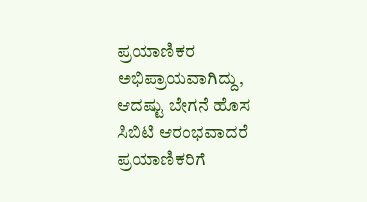ಪ್ರಯಾಣಿಕರ ಅಭಿಪ್ರಾಯವಾಗಿದ್ದು, ಆದಷ್ಟು ಬೇಗನೆ ಹೊಸ ಸಿಬಿಟಿ ಆರಂಭವಾದರೆ ಪ್ರಯಾಣಿಕರಿಗೆ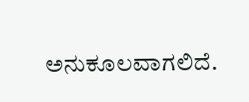ಅನುಕೂಲವಾಗಲಿದೆ.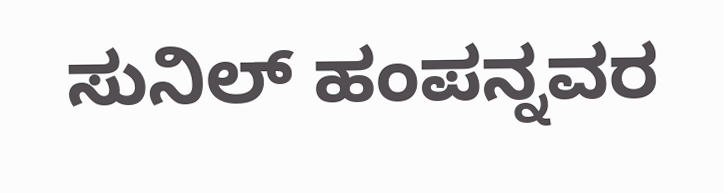ಸುನಿಲ್ ಹಂಪನ್ನವರ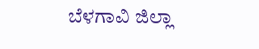ಬೆಳಗಾವಿ ಜಿಲ್ಲಾ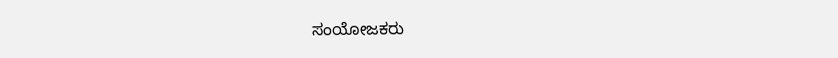ಸಂಯೋಜಕರು